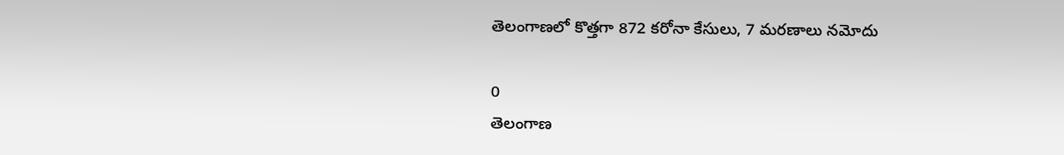తెలంగాణలో కొత్తగా 872 కరోనా కేసులు, 7 మరణాలు నమోదు

0
తెలంగాణ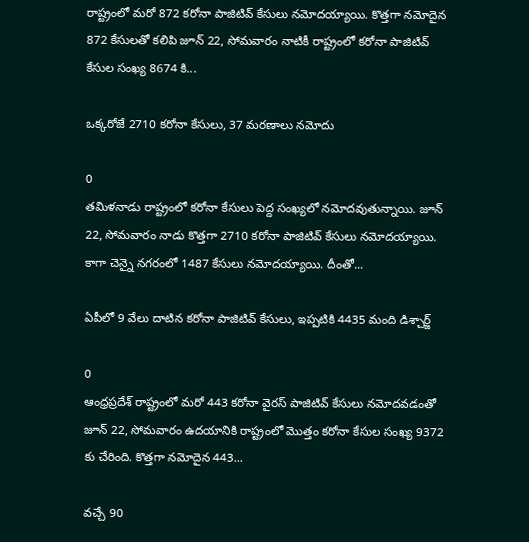రాష్ట్రంలో మరో 872 కరోనా పాజిటివ్ కేసులు నమోదయ్యాయి. కొత్తగా నమోదైన 872 కేసులతో కలిపి జూన్ 22, సోమవారం నాటికీ రాష్ట్రంలో కరోనా పాజిటివ్ కేసుల సంఖ్య 8674 కి...

ఒక్కరోజే 2710 కరోనా కేసులు, 37 మరణాలు నమోదు

0
తమిళనాడు రాష్ట్రంలో కరోనా కేసులు పెద్ద సంఖ్యలో నమోదవుతున్నాయి. జూన్ 22, సోమవారం నాడు కొత్తగా 2710 కరోనా పాజిటివ్ కేసులు నమోదయ్యాయి. కాగా చెన్నై నగరంలో 1487 కేసులు నమోదయ్యాయి. దీంతో...

ఏపీలో 9 వేలు దాటిన కరోనా పాజిటివ్ కేసులు, ఇప్పటికి 4435 మంది డిశ్చార్జ్

0
ఆంధ్రప్రదేశ్ రాష్ట్రంలో మరో 443 కరోనా వైరస్ పాజిటివ్ కేసులు నమోదవడంతో జూన్ 22, సోమవారం ఉదయానికి రాష్ట్రంలో మొత్తం కరోనా కేసుల సంఖ్య 9372 కు చేరింది. కొత్తగా నమోదైన 443...

వచ్చే 90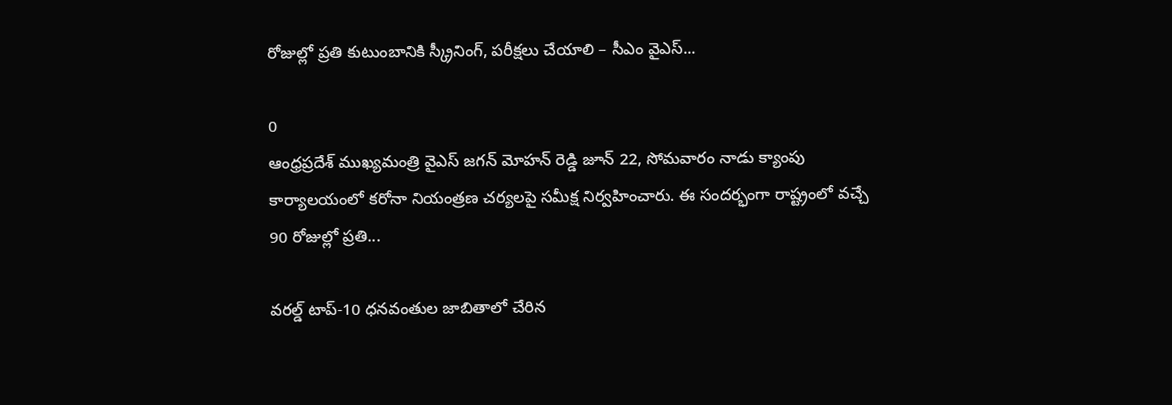రోజుల్లో ప్రతి కుటుంబానికి స్క్రీనింగ్, పరీక్షలు చేయాలి – సీఎం వైఎస్...

0
ఆంధ్రప్రదేశ్ ముఖ్యమంత్రి వైఎస్ జగన్ మోహన్ రెడ్డి జూన్ 22, సోమవారం నాడు క్యాంపు కార్యాలయంలో కరోనా నియంత్రణ చర్యలపై సమీక్ష నిర్వహించారు. ఈ సందర్భంగా రాష్ట్రంలో వచ్చే 90 రోజుల్లో ప్రతి...

వరల్డ్‌ టాప్‌-10 ధనవంతుల జాబితాలో చేరిన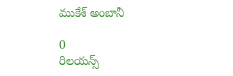ముకేశ్‌ అంబానీ

0
రిలయన్స్‌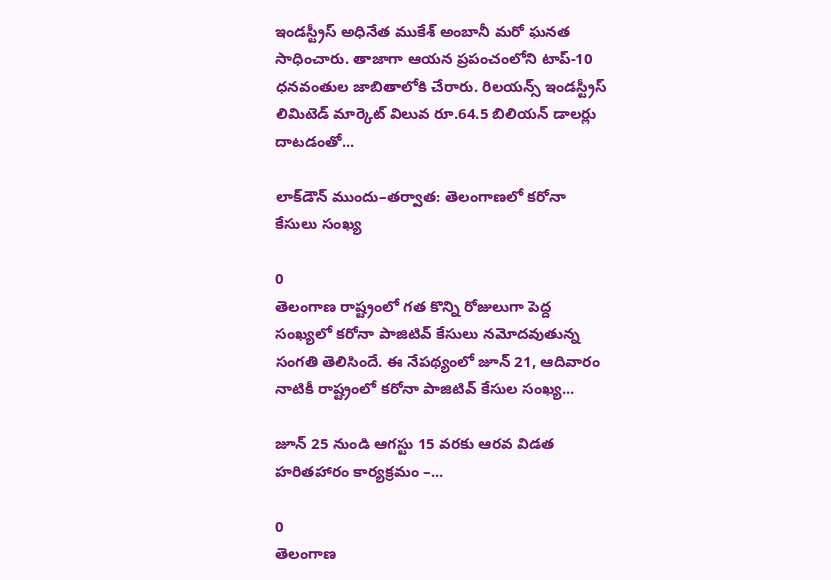ఇండస్ట్రీస్‌ అధినేత ముకేశ్‌ అంబానీ మరో ఘనత సాధించారు. తాజాగా ఆయన ప్రపంచంలోని టాప్‌-10 ధనవంతుల జాబితాలోకి చేరారు. రిలయన్స్‌ ఇండస్ట్రీస్‌ లిమిటెడ్‌ మార్కెట్ విలువ రూ.64.5 బిలియన్‌ డాలర్లు దాటడంతో...

లాక్‌డౌన్ ముందు–తర్వాత: తెలంగాణలో కరోనా కేసులు సంఖ్య

0
తెలంగాణ రాష్ట్రంలో ‌గత కొన్ని రోజులుగా పెద్ద సంఖ్యలో కరోనా పాజిటివ్ కేసులు నమోదవుతున్న సంగతి తెలిసిందే. ఈ నేపథ్యంలో జూన్ 21, ఆదివారం నాటికీ రాష్ట్రంలో కరోనా పాజిటివ్ కేసుల సంఖ్య...

జూన్ 25 నుండి ఆగస్టు 15 వ‌ర‌కు ఆర‌వ విడ‌త హ‌రిత‌హారం కార్యక్రమం –...

0
తెలంగాణ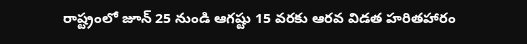రాష్ట్రంలో జూన్ 25 నుండి ఆగ‌ష్టు 15 వ‌ర‌కు ఆర‌వ విడ‌త హరితహారం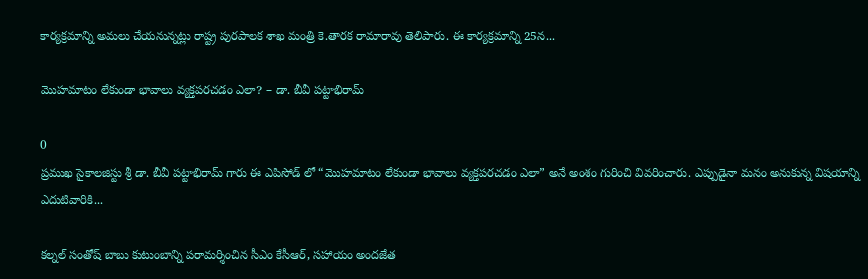కార్యక్రమాన్ని అమ‌లు చేయ‌నున్న‌ట్లు రాష్ట్ర పుర‌పాల‌క శాఖ మంత్రి కె.తార‌క‌ రామారావు తెలిపారు. ఈ కార్య‌క్ర‌మాన్ని 25న‌...

మొహమాటం లేకుండా భావాలు వ్యక్తపరచడం ఎలా? – డా. బీవీ పట్టాభిరామ్

0
ప్రముఖ సైకాలజిస్టు శ్రీ డా. బీవీ పట్టాభిరామ్ గారు ఈ ఎపిసోడ్ లో “మొహమాటం లేకుండా భావాలు వ్యక్తపరచడం ఎలా” అనే అంశం గురించి వివరించారు. ఎప్పుడైనా మనం అనుకున్న విషయాన్ని ఎదుటివారికి...

కల్నల్ సంతోష్ బాబు కుటుంబాన్ని పరామర్శించిన సీఎం కేసీఆర్, సహాయం అందజేత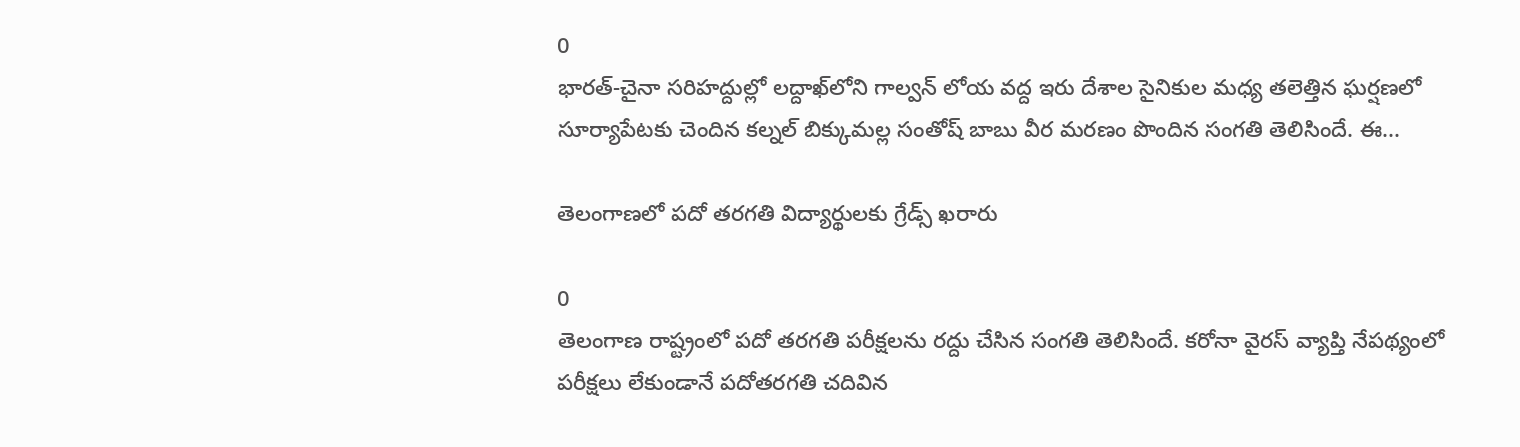0
భారత్‌-చైనా సరిహద్దుల్లో లద్దాఖ్‌లోని గాల్వన్‌ లోయ వద్ద ఇరు దేశాల సైనికుల మధ్య తలెత్తిన ఘర్షణలో సూర్యాపేటకు చెందిన కల్నల్ ‌బిక్కుమల్ల సంతోష్‌ బాబు వీర మరణం పొందిన సంగతి తెలిసిందే. ఈ...

తెలంగాణలో పదో తరగతి విద్యార్థులకు గ్రేడ్స్ ఖరారు

0
తెలంగాణ రాష్ట్రంలో పదో తరగతి పరీక్షలను రద్దు చేసిన సంగతి తెలిసిందే. కరోనా వైరస్ వ్యాప్తి‌ నేపథ్యంలో పరీక్షలు లేకుండానే పదోతరగతి చదివిన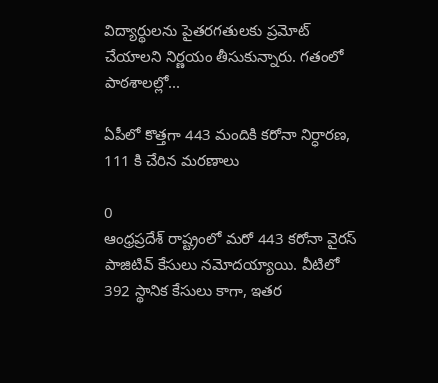విద్యార్థులను పైతరగతులకు ప్రమోట్‌ చేయాలని నిర్ణయం తీసుకున్నారు. గతంలో పాఠశాలల్లో...

ఏపీలో కొత్తగా 443 మందికి కరోనా నిర్ధారణ, 111 కి చేరిన మరణాలు

0
ఆంధ్రప్రదేశ్ రాష్ట్రంలో మరో 443 కరోనా వైరస్ పాజిటివ్ కేసులు నమోదయ్యాయి. వీటిలో 392 స్థానిక కేసులు కాగా, ఇతర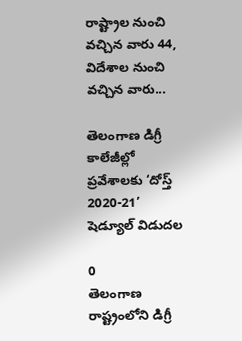రాష్ట్రాల నుంచి వచ్చిన వారు 44, విదేశాల నుంచి వచ్చిన వారు...

తెలంగాణ డిగ్రీ కాలేజీల్లో ప్రవేశాలకు ‘దోస్త్ 2020-21’ షెడ్యూల్ విడుదల

0
తెలంగాణ రాష్ట్రంలోని డిగ్రీ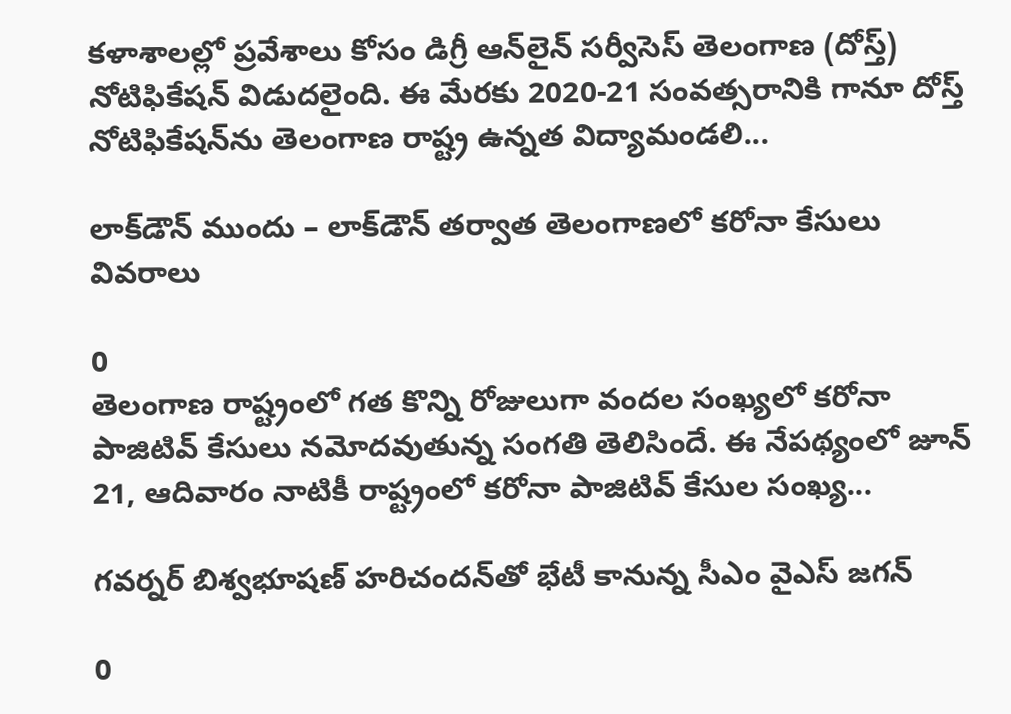కళాశాలల్లో ప్రవేశాలు కోసం డిగ్రీ ఆన్‌లైన్‌ సర్వీసెస్‌ తెలంగాణ (దోస్త్‌) నోటిఫికేషన్ విడుదలైంది. ఈ మేరకు 2020-21 సంవత్సరానికి గానూ దోస్త్ నోటిఫికేషన్‌ను తెలంగాణ రాష్ట్ర ఉన్నత విద్యామండలి...

లాక్‌డౌన్ ముందు – లాక్‌డౌన్ తర్వాత తెలంగాణలో కరోనా కేసులు వివరాలు

0
తెలంగాణ రాష్ట్రంలో ‌గత కొన్ని రోజులుగా వందల సంఖ్యలో కరోనా పాజిటివ్ కేసులు నమోదవుతున్న సంగతి తెలిసిందే. ఈ నేపథ్యంలో జూన్ 21, ఆదివారం నాటికీ రాష్ట్రంలో కరోనా పాజిటివ్ కేసుల సంఖ్య...

గవర్నర్ బిశ్వభూషణ్‌ హరిచందన్‌తో భేటీ కానున్న సీఎం వైఎస్ జగన్

0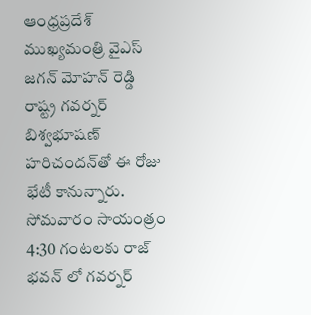ఆంధ్రప్రదేశ్ ముఖ్యమంత్రి వైఎస్‌ జగన్‌ మోహన్‌ రెడ్డి రాష్ట్ర గవర్నర్‌ బిశ్వభూషణ్‌ హరిచందన్‌తో ఈ రోజు భేటీ కానున్నారు. సోమవారం సాయంత్రం 4:30 గంటలకు రాజ్ భవన్ లో గవర్నర్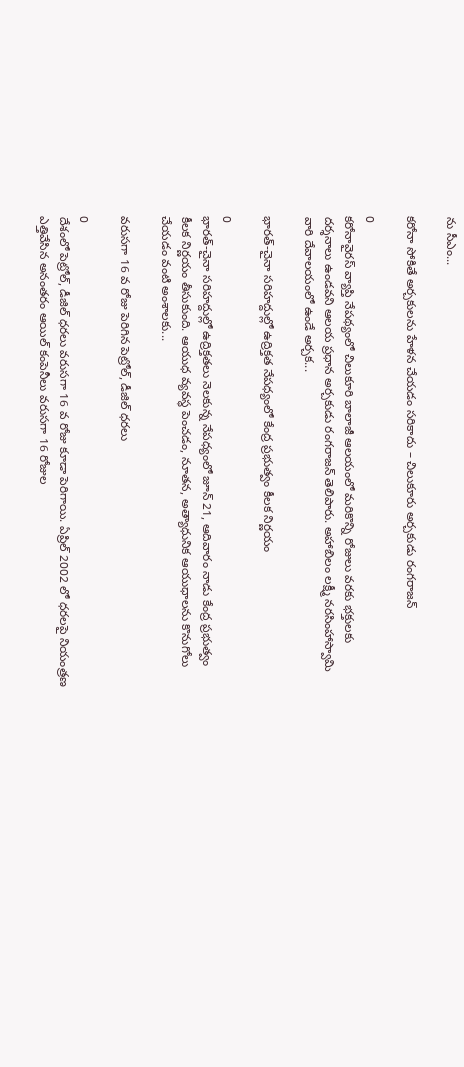ను సీఎం...

కరోనా సోకితే అర్చకులను హేళన చేయడం సరికాదు – చిలుకూరు అర్చకుడు రంగరాజన్

0
కరోనావైరస్ వ్యాప్తి నేపథ్యంలో చిలుకూరి బాలాజీ ఆలయంలో మరికొన్ని రోజులు వరకు భక్తులకు దర్శనాలు ఉండవని ఆలయ ప్రధాన అర్చకుడు రంగరాజన్ తెలిపారు. అహాబిలం లక్ష్మీ నరసింహాస్వామి వారి దేవాలయంలో ఉండే అర్చక...

భారత్-చైనా సరిహద్దుల్లో ఉద్రిక్తత నేపధ్యంలో కేంద్ర ప్రభుత్వం కీలక నిర్ణయం

0
భారత్-చైనా సరిహద్దుల్లో ఉద్రిక్తతలు నెలకున్న నేపధ్యంలో జూన్ 21, ఆదివారం నాడు కేంద్ర ప్రభుత్వం కీలక నిర్ణయం తీసుకుంది. ఆయుధ వ్యవస్థ పెంచడం, నూతన, అత్యాధునిక ఆయుధాలను కొనుగోలు చేయడం వంటి అంశాలకు...

వరుసగా 16 వ రోజు పెరిగిన పెట్రోల్‌, డీజిల్‌ ధరలు

0
దేశంలో పెట్రోల్‌, డీజిల్‌ ధరలు వరుసగా 16 వ రోజు కూడా పెరిగాయి. ఏప్రిల్ 2002 లో ధరలపై నియంత్రణ ఎత్తివేసిన అనంతరం ఆయిల్ కంపెనీలు వరుసగా 16 రోజుల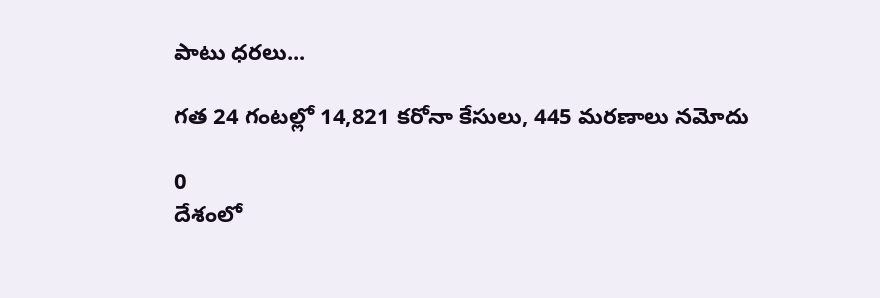పాటు ధరలు...

గత 24 గంటల్లో 14,821 కరోనా కేసులు, 445 మరణాలు నమోదు

0
దేశంలో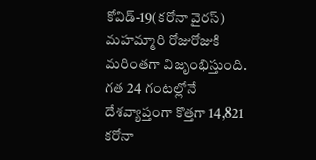కోవిడ్-19(కరోనా వైరస్) మహమ్మారి రోజురోజుకి మరింతగా విజృంభిస్తుంది. గత 24 గంటల్లోనే దేశవ్యాప్తంగా కొత్తగా 14,821 కరోనా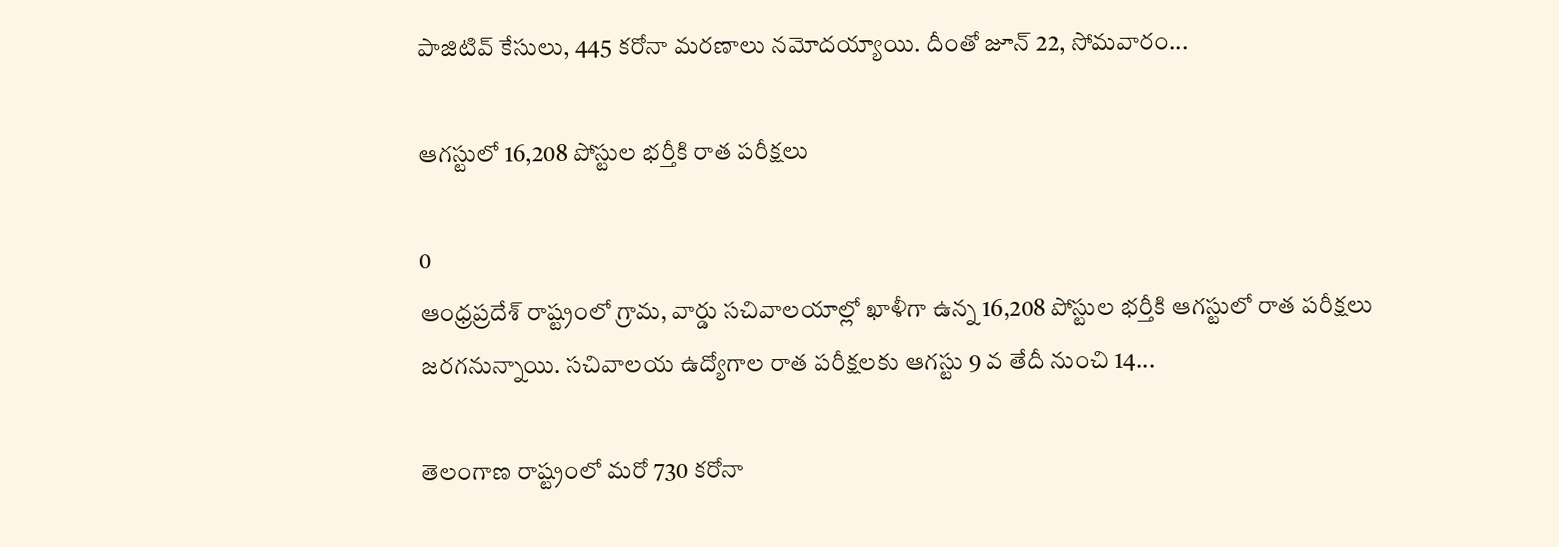పాజిటివ్ కేసులు, 445 కరోనా మరణాలు నమోదయ్యాయి. దీంతో జూన్ 22, సోమవారం...

ఆగస్టులో 16,208 పోస్టుల భర్తీకి రాత పరీక్షలు

0
ఆంధ్రప్రదేశ్ రాష్ట్రంలో గ్రామ, వార్డు సచివాలయాల్లో ఖాళీగా ఉన్న 16,208 పోస్టుల భర్తీకి ఆగస్టులో రాత పరీక్షలు జరగనున్నాయి. సచివాలయ ఉద్యోగాల రాత పరీక్షలకు ఆగస్టు 9 వ తేదీ నుంచి 14...

తెలంగాణ రాష్ట్రంలో మరో 730 కరోనా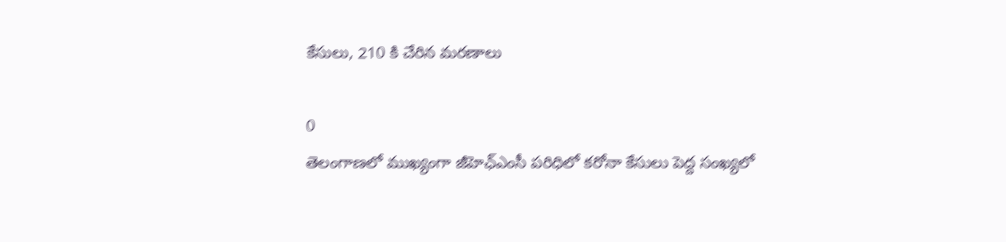కేసులు, 210 కి చేరిన మరణాలు

0
తెలంగాణలో ముఖ్యంగా జీహెఛ్ఎంసీ పరిధిలో కరోనా కేసులు పెద్ద సంఖ్యలో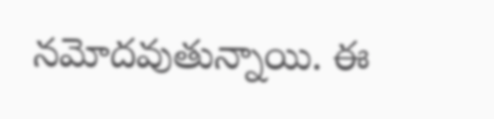నమోదవుతున్నాయి. ఈ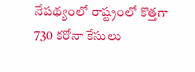నేపథ్యంలో రాష్ట్రంలో కొత్తగా 730 కరోనా కేసులు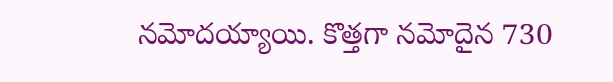నమోదయ్యాయి. కొత్తగా నమోదైన 730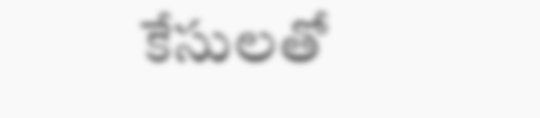కేసులతో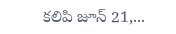కలిపి జూన్ 21,...